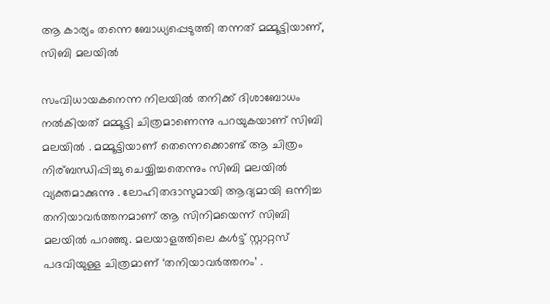ആ കാര്യം തന്നെ ബോധ്യപ്പെടുത്തി തന്നത് മമ്മൂട്ടിയാണ്, സിബി മലയിൽ

സംവിധായകനെന്ന നിലയിൽ തനിക്ക് ദിശാബോധം നൽകിയത് മമ്മൂട്ടി ചിത്രമാണെന്നു പറയുകയാണ് സിബി മലയിൽ . മമ്മൂട്ടിയാണ് തെന്നെക്കൊണ്ട് ആ ചിത്രം നിര്ബന്ധിപ്പിച്ചു ചെയ്യിച്ചതെന്നും സിബി മലയിൽ വ്യക്തമാക്കുന്നു . ലോഹിതദാസുമായി ആദ്യമായി ഒന്നിച്ച തനിയാവര്‍ത്തനമാണ് ആ സിനിമയെന്ന് സിബി മലയില്‍ പറഞ്ഞു. മലയാളത്തിലെ കള്‍ട്ട് സ്റ്റാറ്റസ് പദവിയുള്ള ചിത്രമാണ് ‘തനിയാവര്‍ത്തനം’ .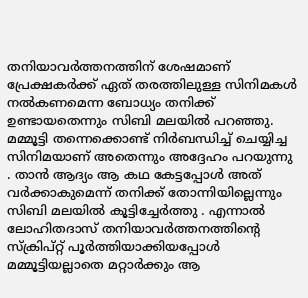തനിയാവര്‍ത്തനത്തിന് ശേഷമാണ് പ്രേക്ഷകര്‍ക്ക് ഏത് തരത്തിലുള്ള സിനിമകള്‍ നല്‍കണമെന്ന ബോധ്യം തനിക്ക് ഉണ്ടായതെന്നും സിബി മലയില്‍ പറഞ്ഞു. മമ്മൂട്ടി തന്നെക്കൊണ്ട് നിര്‍ബന്ധിച്ച് ചെയ്യിച്ച സിനിമയാണ് അതെന്നും അദ്ദേഹം പറയുന്നു . താൻ ആദ്യം ആ കഥ കേട്ടപ്പോള്‍ അത് വര്‍ക്കാകുമെന്ന് തനിക്ക് തോന്നിയില്ലെന്നും സിബി മലയില്‍ കൂട്ടിച്ചേർത്തു . എന്നാല്‍ ലോഹിതദാസ് തനിയാവർത്തനത്തിന്റെ സ്‌ക്രിപ്റ്റ് പൂര്‍ത്തിയാക്കിയപ്പോള്‍ മമ്മൂട്ടിയല്ലാതെ മറ്റാര്‍ക്കും ആ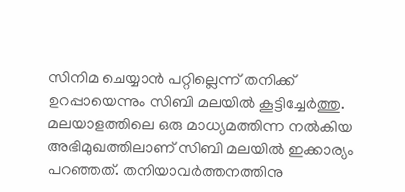സിനിമ ചെയ്യാന്‍ പറ്റില്ലെന്ന് തനിക്ക് ഉറപ്പായെന്നും സിബി മലയില്‍ കൂട്ടിച്ചേര്‍ത്തു. മലയാളത്തിലെ ഒരു മാധ്യമത്തിന്ന നല്‍കിയ അഭിമുഖത്തിലാണ് സിബി മലയില്‍ ഇക്കാര്യം പറഞ്ഞത്. തനിയാവർത്തനത്തിനു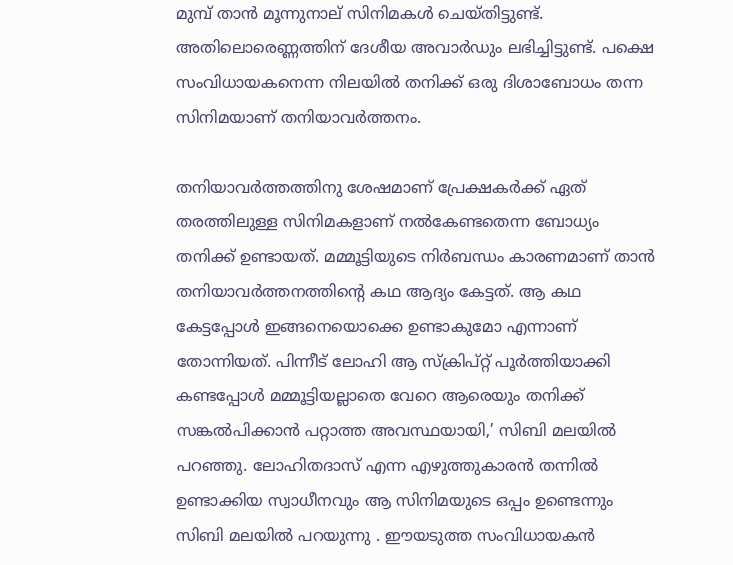മുമ്പ് താന്‍ മൂന്നുനാല് സിനിമകള്‍ ചെയ്തിട്ടുണ്ട്. അതിലൊരെണ്ണത്തിന് ദേശീയ അവാര്‍ഡും ലഭിച്ചിട്ടുണ്ട്. പക്ഷെ സംവിധായകനെന്ന നിലയില്‍ തനിക്ക് ഒരു ദിശാബോധം തന്ന സിനിമയാണ് തനിയാവര്‍ത്തനം.

തനിയാവര്‍ത്തത്തിനു ശേഷമാണ് പ്രേക്ഷകര്‍ക്ക് ഏത് തരത്തിലുള്ള സിനിമകളാണ് നല്‍കേണ്ടതെന്ന ബോധ്യം തനിക്ക് ഉണ്ടായത്. മമ്മൂട്ടിയുടെ നിര്‍ബന്ധം കാരണമാണ് താൻ തനിയാവര്‍ത്തനത്തിന്റെ കഥ ആദ്യം കേട്ടത്. ആ കഥ കേട്ടപ്പോള്‍ ഇങ്ങനെയൊക്കെ ഉണ്ടാകുമോ എന്നാണ് തോന്നിയത്. പിന്നീട് ലോഹി ആ സ്‌ക്രിപ്റ്റ് പൂര്‍ത്തിയാക്കി കണ്ടപ്പോള്‍ മമ്മൂട്ടിയല്ലാതെ വേറെ ആരെയും തനിക്ക് സങ്കല്‍പിക്കാന്‍ പറ്റാത്ത അവസ്ഥയായി,’ സിബി മലയില്‍ പറഞ്ഞു. ലോഹിതദാസ് എന്ന എഴുത്തുകാരന്‍ തന്നില്‍ ഉണ്ടാക്കിയ സ്വാധീനവും ആ സിനിമയുടെ ഒപ്പം ഉണ്ടെന്നും സിബി മലയിൽ പറയുന്നു . ഈയടുത്ത സംവിധായകൻ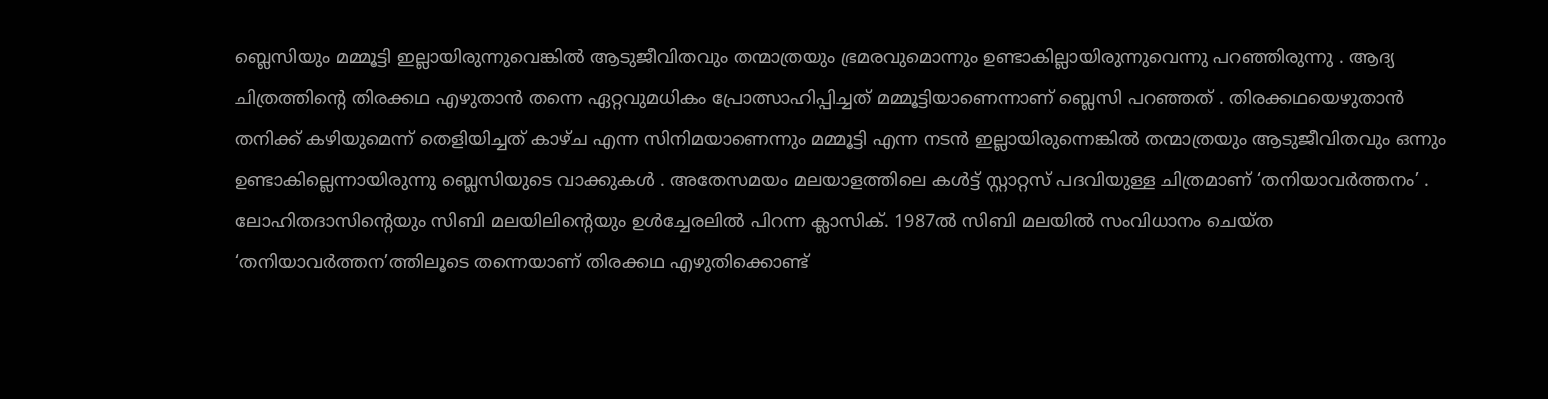ബ്ലെസിയും മമ്മൂട്ടി ഇല്ലായിരുന്നുവെങ്കിൽ ആടുജീവിതവും തന്മാത്രയും ഭ്രമരവുമൊന്നും ഉണ്ടാകില്ലായിരുന്നുവെന്നു പറഞ്ഞിരുന്നു . ആദ്യ ചിത്രത്തിന്റെ തിരക്കഥ എഴുതാന്‍ തന്നെ ഏറ്റവുമധികം പ്രോത്സാഹിപ്പിച്ചത് മമ്മൂട്ടിയാണെന്നാണ് ബ്ലെസി പറഞ്ഞത് . തിരക്കഥയെഴുതാന്‍ തനിക്ക് കഴിയുമെന്ന് തെളിയിച്ചത് കാഴ്ച എന്ന സിനിമയാണെന്നും മമ്മൂട്ടി എന്ന നടന്‍ ഇല്ലായിരുന്നെങ്കില്‍ തന്മാത്രയും ആടുജീവിതവും ഒന്നും ഉണ്ടാകില്ലെന്നായിരുന്നു ബ്ലെസിയുടെ വാക്കുകൾ . അതേസമയം മലയാളത്തിലെ കള്‍ട്ട് സ്റ്റാറ്റസ് പദവിയുള്ള ചിത്രമാണ് ‘തനിയാവര്‍ത്തനം’ . ലോഹിതദാസിന്‍റെയും സിബി മലയിലിന്‍റെയും ഉൾച്ചേരലിൽ പിറന്ന ക്ലാസിക്. 1987ല്‍ സിബി മലയില്‍ സംവിധാനം ചെയ്‌ത ‘തനിയാവർത്തന’ത്തിലൂടെ തന്നെയാണ് തിരക്കഥ എഴുതിക്കൊണ്ട്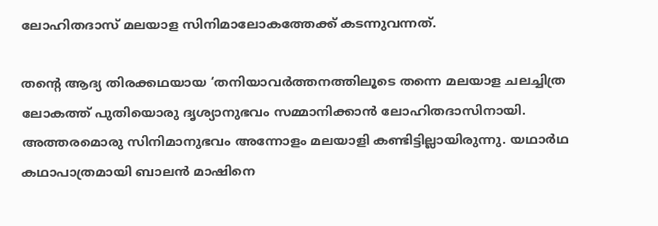ലോഹിതദാസ് മലയാള സിനിമാലോകത്തേക്ക് കടന്നുവന്നത്.

തന്‍റെ ആദ്യ തിരക്കഥയായ ‘തനിയാവർത്തനത്തിലൂടെ തന്നെ മലയാള ചലച്ചിത്ര ലോകത്ത് പുതിയൊരു ദൃശ്യാനുഭവം സമ്മാനിക്കാൻ ലോഹിതദാസിനായി. അത്തരമൊരു സിനിമാനുഭവം അന്നോളം മലയാളി കണ്ടിട്ടില്ലായിരുന്നു. യഥാർഥ കഥാപാത്രമായി ബാലൻ മാഷിനെ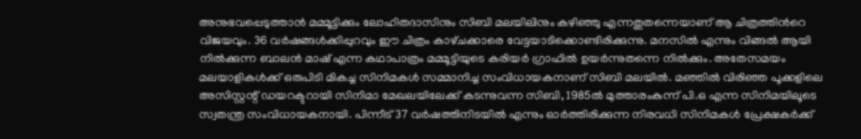അനുഭവപ്പെടുത്താൻ മമ്മൂട്ടിക്കും ലോഹിതദാസിനും സിബി മലയിലിനും കഴിഞ്ഞു എന്നതുതന്നെയാണ് ആ ചിത്രത്തിന്‍റെ വിജയവും. 36 വർഷങ്ങൾക്കിപ്പുറവും ഈ ചിത്രം കാഴ്‌ചക്കാരെ വേട്ടയാടിക്കൊണ്ടിരിക്കുന്നു. മനസിൽ എന്നും വിങ്ങൽ ആയി നിൽക്കുന്ന ബാലൻ മാഷ് എന്ന കഥാപാത്രം മമ്മൂട്ടിയുടെ കരിയർ ഗ്രാഫില്‍ ഉയർന്നുതന്നെ നിൽക്കും. അതേസമയം മലയാളികള്‍ക്ക് ഒരുപിടി മികച്ച സിനിമകള്‍ സമ്മാനിച്ച സംവിധായകനാണ് സിബി മലയില്‍. മഞ്ഞില്‍ വിരിഞ്ഞ പൂക്കളിലെ അസിസ്റ്റന്റ് ഡയറക്ടറായി സിനിമാ മേഖലയിലേക്ക് കടന്നുവന്ന സിബി, 1985ല്‍ മുത്താരംകുന്ന് പി.ഒ എന്ന സിനിമയിലൂടെ സ്വതന്ത്ര സംവിധായകനായി. പിന്നീട് 37 വര്‍ഷത്തിനിടയില്‍ എന്നും ഓര്‍ത്തിരിക്കുന്ന നിരവധി സിനിമകള്‍ പ്രേക്ഷകര്‍ക്ക്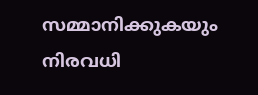സമ്മാനിക്കുകയും നിരവധി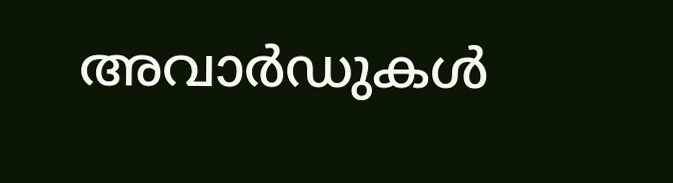അവാര്‍ഡുകള്‍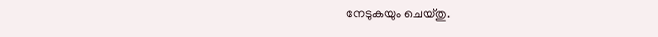നേടുകയും ചെയ്തു.